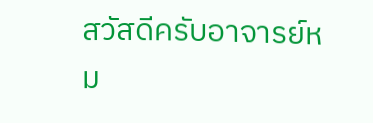สวัสดีครับอาจารย์หม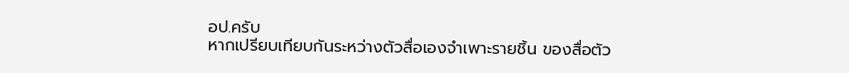อป.ครับ
หากเปรียบเทียบกันระหว่างตัวสื่อเองจำเพาะรายชิ้น ของสื่อตัว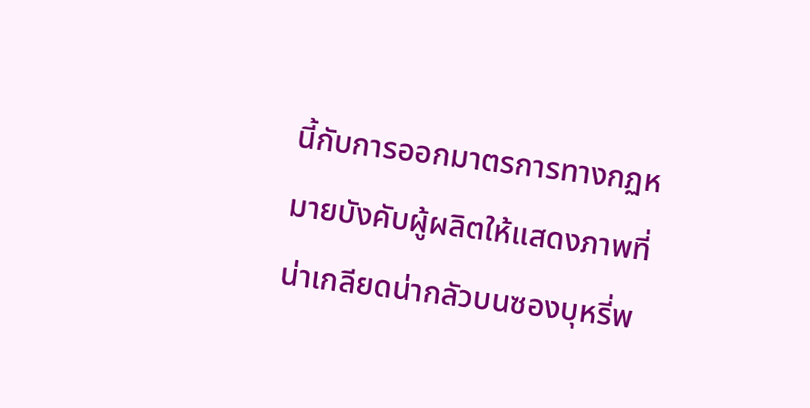นี้กับการออกมาตรการทางกฏหมายบังคับผู้ผลิตให้แสดงภาพที่น่าเกลียดน่ากลัวบนซองบุหรี่พ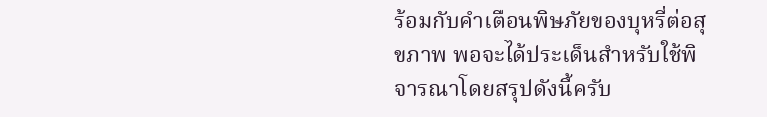ร้อมกับคำเตือนพิษภัยของบุหรี่ต่อสุขภาพ พอจะได้ประเด็นสำหรับใช้พิจารณาโดยสรุปดังนี้ครับ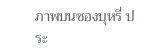ภาพบนซองบุหรี่ ประ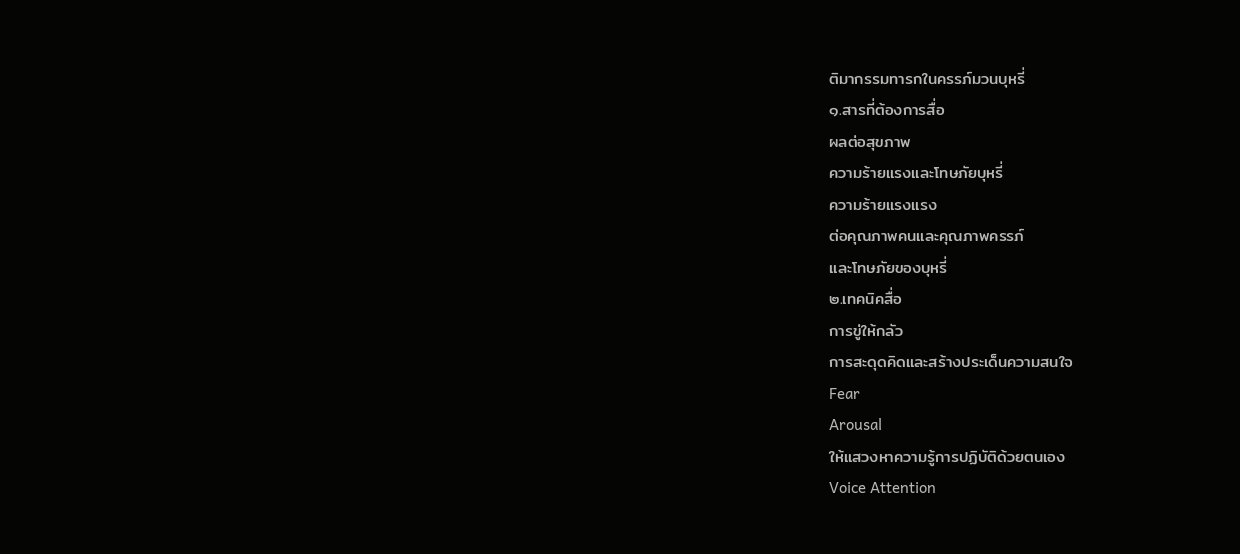ติมากรรมทารกในครรภ์มวนบุหรี่
๑.สารที่ต้องการสื่อ
ผลต่อสุขภาพ
ความร้ายแรงและโทษภัยบุหรี่
ความร้ายแรงแรง
ต่อคุณภาพคนและคุณภาพครรภ์
และโทษภัยของบุหรี่
๒.เทคนิคสื่อ
การขู่ให้กลัว
การสะดุดคิดและสร้างประเด็นความสนใจ
Fear
Arousal
ให้แสวงหาความรู้การปฏิบัติด้วยตนเอง
Voice Attention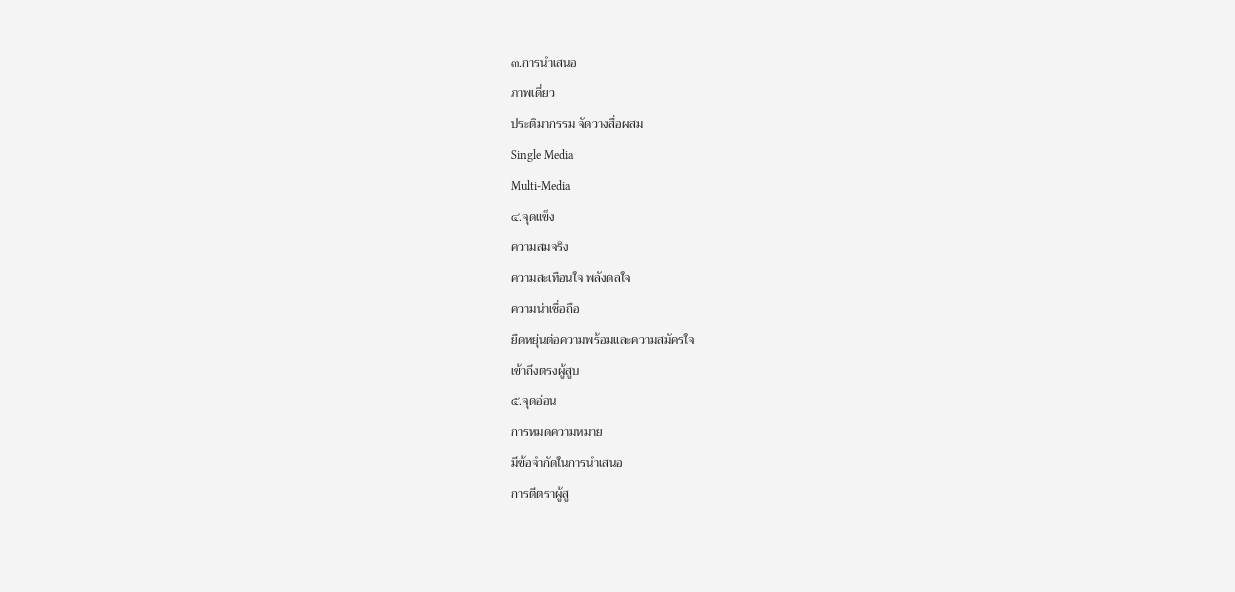๓.การนำเสนอ
ภาพเดี่ยว
ประติมากรรม จัดวางสื่อผสม
Single Media
Multi-Media
๔.จุดแข็ง
ความสมจริง
ความสะเทือนใจ พลังดลใจ
ความน่าเชื่อถือ
ยืดหยุ่นต่อความพร้อมและความสมัครใจ
เข้าถึงตรงผู้สูบ
๕.จุดอ่อน
การหมดความหมาย
มีข้อจำกัดในการนำเสนอ
การตีตราผู้สู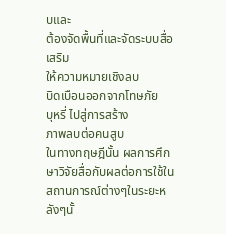บและ
ต้องจัดพื้นที่และจัดระบบสื่อเสริม
ให้ความหมายเชิงลบ
บิดเบือนออกจากโทษภัย
บุหรี่ ไปสู่การสร้าง
ภาพลบต่อคนสูบ
ในทางทฤษฎีนั้น ผลการศึกษาวิจัยสื่อกับผลต่อการใช้ในสถานการณ์ต่างๆในระยะหลังๆนั้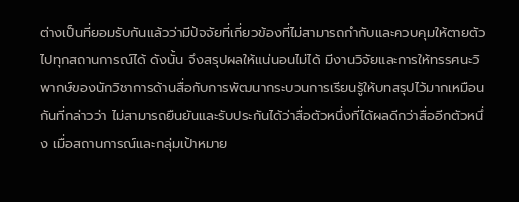ต่างเป็นที่ยอมรับกันแล้วว่ามีปัจจัยที่เกี่ยวข้องที่ไม่สามารถกำกับและควบคุมให้ตายตัวไปทุกสถานการณ์ได้ ดังนั้น จึงสรุปผลให้แน่นอนไม่ได้ มีงานวิจัยและการให้ทรรศนะวิพากษ์ของนักวิชาการด้านสื่อกับการพัฒนากระบวนการเรียนรู้ให้บทสรุปไว้มากเหมือนกันที่กล่าวว่า ไม่สามารถยืนยันและรับประกันได้ว่าสื่อตัวหนึ่งที่ได้ผลดีกว่าสื่ออีกตัวหนึ่ง เมื่อสถานการณ์และกลุ่มเป้าหมาย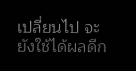เปลี่ยนไป จะยังใช้ได้ผลดีก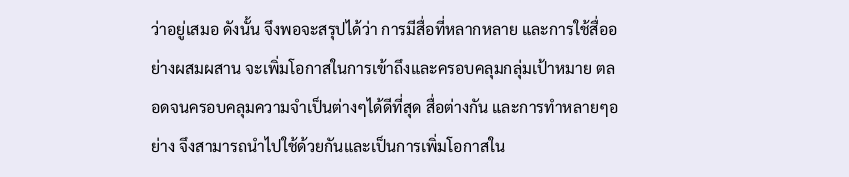ว่าอยู่เสมอ ดังนั้น จึงพอจะสรุปได้ว่า การมีสื่อที่หลากหลาย และการใช้สื่ออย่างผสมผสาน จะเพิ่มโอกาสในการเข้าถึงและครอบคลุมกลุ่มเป้าหมาย ตลอดจนครอบคลุมความจำเป็นต่างๆได้ดีที่สุด สื่อต่างกัน และการทำหลายๆอย่าง จึงสามารถนำไปใช้ด้วยกันและเป็นการเพิ่มโอกาสใน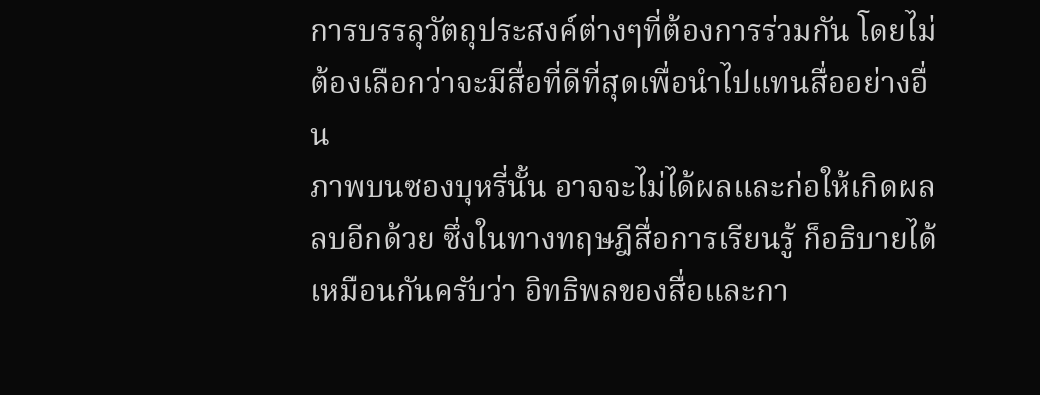การบรรลุวัตถุประสงค์ต่างๆที่ต้องการร่วมกัน โดยไม่ต้องเลือกว่าจะมีสื่อที่ดีที่สุดเพื่อนำไปแทนสื่ออย่างอื่น
ภาพบนซองบุหรี่นั้น อาจจะไม่ได้ผลและก่อให้เกิดผลลบอีกด้วย ซึ่งในทางทฤษฎีสื่อการเรียนรู้ ก็อธิบายได้เหมือนกันครับว่า อิทธิพลของสื่อและกา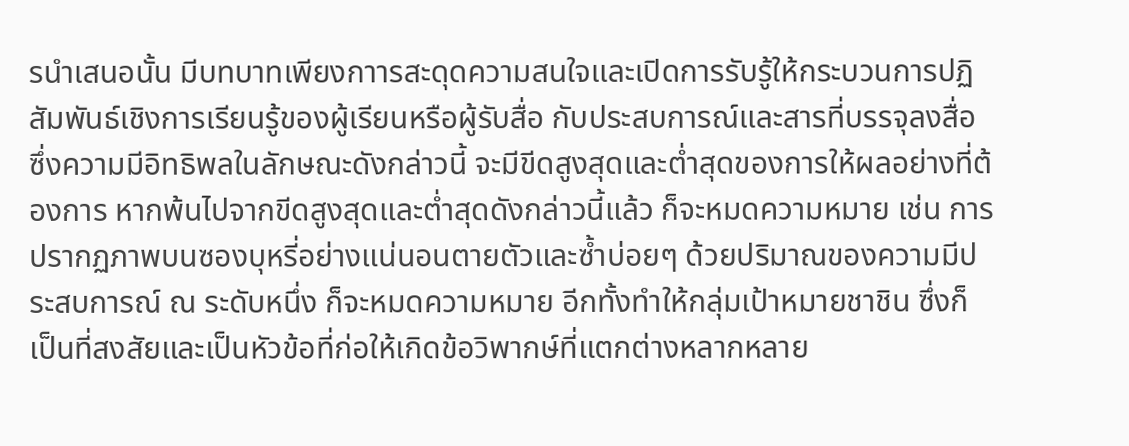รนำเสนอนั้น มีบทบาทเพียงกาารสะดุดความสนใจและเปิดการรับรู้ให้กระบวนการปฏิสัมพันธ์เชิงการเรียนรู้ของผู้เรียนหรือผู้รับสื่อ กับประสบการณ์และสารที่บรรจุลงสื่อ ซึ่งความมีอิทธิพลในลักษณะดังกล่าวนี้ จะมีขีดสูงสุดและต่ำสุดของการให้ผลอย่างที่ต้องการ หากพ้นไปจากขีดสูงสุดและต่ำสุดดังกล่าวนี้แล้ว ก็จะหมดความหมาย เช่น การปรากฏภาพบนซองบุหรี่อย่างแน่นอนตายตัวและซ้ำบ่อยๆ ด้วยปริมาณของความมีประสบการณ์ ณ ระดับหนึ่ง ก็จะหมดความหมาย อีกทั้งทำให้กลุ่มเป้าหมายชาชิน ซึ่งก็เป็นที่สงสัยและเป็นหัวข้อที่ก่อให้เกิดข้อวิพากษ์ที่แตกต่างหลากหลาย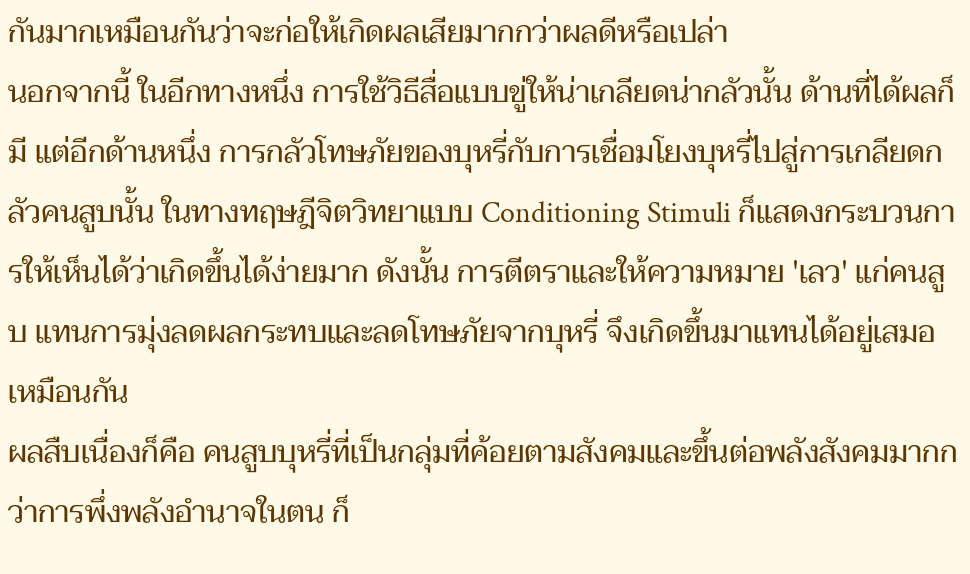กันมากเหมือนกันว่าจะก่อให้เกิดผลเสียมากกว่าผลดีหรือเปล่า
นอกจากนี้ ในอีกทางหนึ่ง การใช้วิธีสื่อแบบขู่ให้น่าเกลียดน่ากลัวนั้น ด้านที่ได้ผลก็มี แต่อีกด้านหนึ่ง การกลัวโทษภัยของบุหรี่กับการเชื่อมโยงบุหรี่ไปสู่การเกลียดกลัวคนสูบนั้น ในทางทฤษฎีจิตวิทยาแบบ Conditioning Stimuli ก็แสดงกระบวนการให้เห็นได้ว่าเกิดขึ้นได้ง่ายมาก ดังนั้น การตีตราและให้ความหมาย 'เลว' แก่คนสูบ แทนการมุ่งลดผลกระทบและลดโทษภัยจากบุหรี่ จึงเกิดขึ้นมาแทนได้อยู่เสมอเหมือนกัน
ผลสืบเนื่องก็คือ คนสูบบุหรี่ที่เป็นกลุ่มที่ค้อยตามสังคมและขึ้นต่อพลังสังคมมากกว่าการพึ่งพลังอำนาจในตน ก็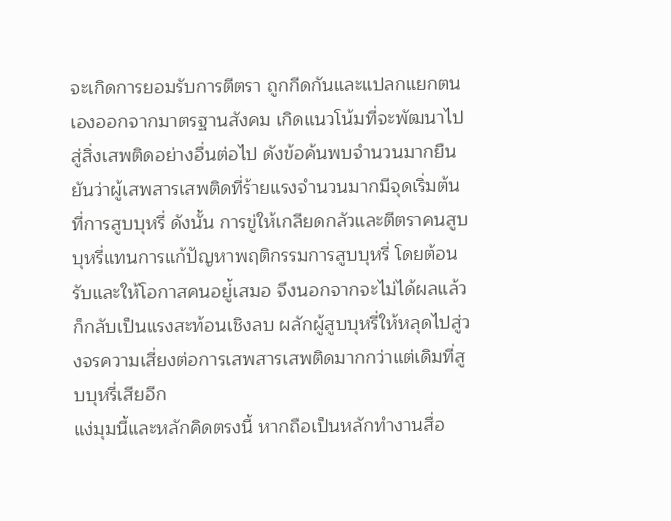จะเกิดการยอมรับการตีตรา ถูกกีดกันและแปลกแยกตนเองออกจากมาตรฐานสังคม เกิดแนวโน้มที่จะพัฒนาไปสู่สิ่งเสพติดอย่างอื่นต่อไป ดังข้อค้นพบจำนวนมากยืนยันว่าผู้เสพสารเสพติดที่ร้ายแรงจำนวนมากมีจุดเริ่มต้นที่การสูบบุหรี่ ดังนั้น การขู่ให้เกลียดกลัวและตีตราคนสูบบุหรี่แทนการแก้ปัญหาพฤติกรรมการสูบบุหรี่ โดยต้อนรับและให้โอกาสคนอยู่้เสมอ จึงนอกจากจะไม่ได้ผลแล้ว ก็กลับเป็นแรงสะท้อนเชิงลบ ผลักผู้สูบบุหรี่ให้หลุดไปสู่วงจรความเสี่ยงต่อการเสพสารเสพติดมากกว่าแต่เดิมที่สูบบุหรี่เสียอีก
แง่มุมนี้และหลักคิดตรงนี้ หากถือเป็นหลักทำงานสื่อ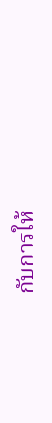กับการให้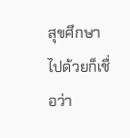สุขศึกษาไปด้วยก็เชื่อว่า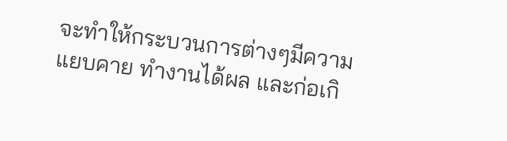จะทำให้กระบวนการต่างๆมีความแยบคาย ทำงานได้ผล และก่อเกิ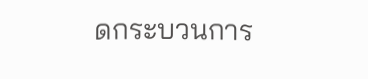ดกระบวนการ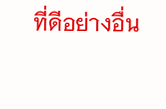ที่ดีอย่างอื่น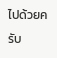ไปด้วยครับ